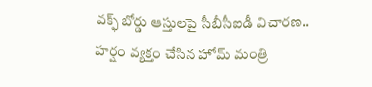వక్ఫ్ బోర్డు ఆస్తులపై సీబీసీఐడీ విచారణ.. హర్షం వ్యక్తం చేసిన హోమ్ మంత్రి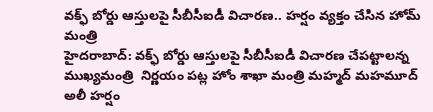వక్ఫ్ బోర్డు ఆస్తులపై సీబీసీఐడీ విచారణ.. హర్షం వ్యక్తం చేసిన హోమ్ మంత్రి
హైదరాబాద్: వక్ఫ్ బోర్డు ఆస్తులపై సీబీసీఐడీ విచారణ చేపట్టాలన్న ముఖ్యమంత్రి  నిర్ణయం పట్ల హోం శాఖా మంత్రి మహ్మద్ మహమూద్ అలీ హర్షం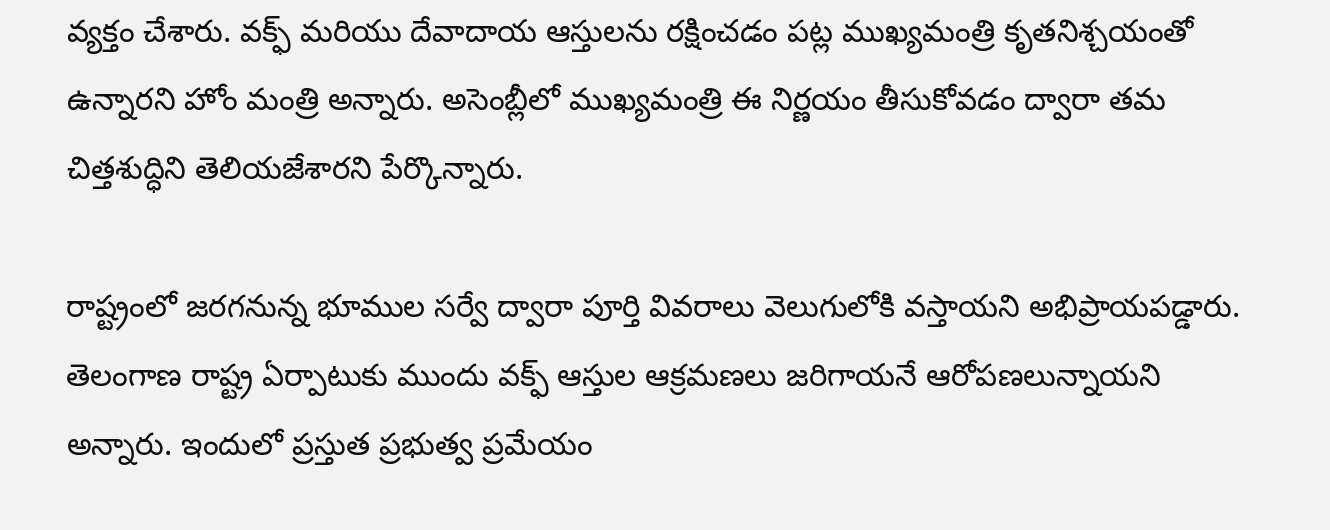వ్యక్తం చేశారు. వక్ఫ్ మరియు దేవాదాయ ఆస్తులను రక్షించడం పట్ల ముఖ్యమంత్రి కృతనిశ్చయంతో ఉన్నారని హోం మంత్రి అన్నారు. అసెంబ్లీలో ముఖ్యమంత్రి ఈ నిర్ణయం తీసుకోవడం ద్వారా తమ చిత్తశుద్ధిని తెలియజేశారని పేర్కొన్నారు.

రాష్ట్రంలో జరగనున్న భూముల సర్వే ద్వారా పూర్తి వివరాలు వెలుగులోకి వస్తాయని అభిప్రాయపడ్డారు. తెలంగాణ రాష్ట్ర ఏర్పాటుకు ముందు వక్ఫ్ ఆస్తుల ఆక్రమణలు జరిగాయనే ఆరోపణలున్నాయని అన్నారు. ఇందులో ప్రస్తుత ప్రభుత్వ ప్రమేయం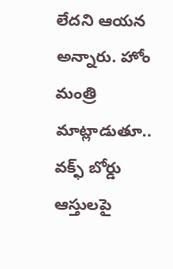లేదని ఆయన అన్నారు. హోం మంత్రి మాట్లాడుతూ.. వక్ఫ్ బోర్డు ఆస్తులపై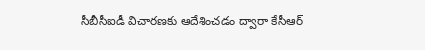సీబీసీఐడీ విచారణకు ఆదేశించడం ద్వారా కేసీఆర్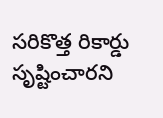సరికొత్త రికార్డు సృష్టించారని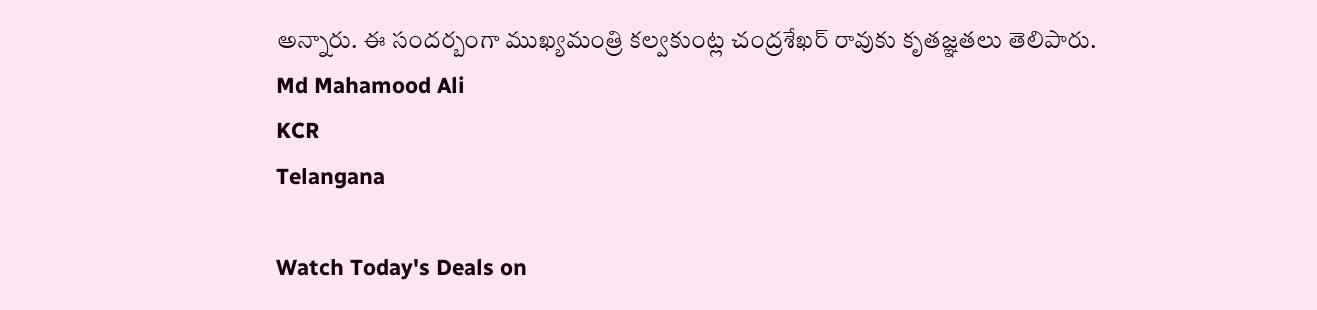అన్నారు. ఈ సందర్బంగా ముఖ్యమంత్రి కల్వకుంట్ల చంద్రశేఖర్ రావుకు కృతజ్ఞతలు తెలిపారు.
Md Mahamood Ali
KCR
Telangana

Watch Today's Deals on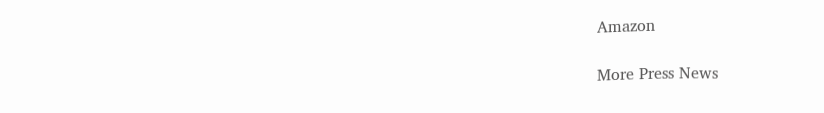Amazon

More Press News